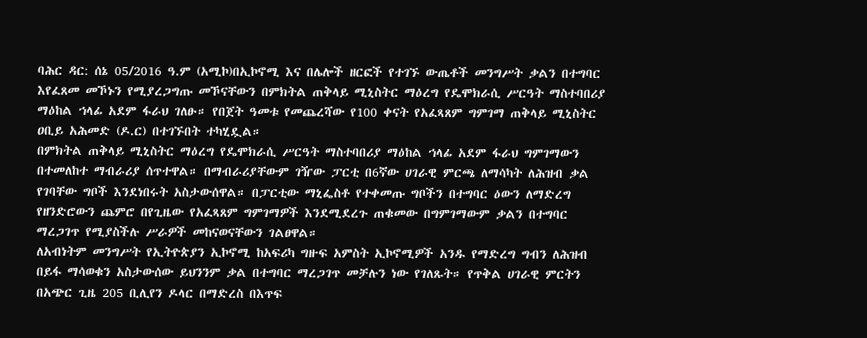ባሕር ዳር: ሰኔ 05/2016 ዓ.ም (አሚኮ)በኢኮኖሚ እና በሌሎች ዘርፎች የተገኙ ውጤቶች መንግሥት ቃልን በተግባር እየፈጸመ መኾኑን የሚያረጋግጡ መኾናቸውን በምክትል ጠቅላይ ሚኒስትር ማዕረግ የዴሞክራሲ ሥርዓት ማስተባበሪያ ማዕከል ኀላፊ አደም ፋራህ ገለፁ። የበጀት ዓመቱ የመጨረሻው የ100 ቀናት የአፈጻጸም ግምገማ ጠቅላይ ሚኒስትር ዐቢይ አሕመድ (ዶ.ር) በተገኙበት ተካሂዷል።
በምክትል ጠቅላይ ሚኒስትር ማዕረግ የዴሞክራሲ ሥርዓት ማስተባበሪያ ማዕከል ኀላፊ አደም ፋራህ ግምገማውን በተመለከተ ማብራሪያ ሰጥተዋል። በማብራሪያቸውም ገዥው ፓርቲ በ6ኛው ሀገራዊ ምርጫ ለማሳካት ለሕዝብ ቃል የገባቸው ግቦች እንደነበሩት አስታውሰዋል። በፓርቲው ማኒፌስቶ የተቀመጡ ግቦችን በተግባር ዕውን ለማድረግ የዘንድሮውን ጨምሮ በየጊዜው የአፈጻጸም ግምገማዎች እንደሚደረጉ ጠቁመው በግምገማውም ቃልን በተግባር ማረጋገጥ የሚያስችሉ ሥራዎች መከናወናቸውን ገልፀዋል።
ለአብነትም መንግሥት የኢትዮጵያን ኢኮኖሚ ከአፍሪካ ግዙፍ አምስት ኢኮኖሚዎች አንዱ የማድረግ ግብን ለሕዝብ በይፋ ማሳወቁን አስታውሰው ይህንንም ቃል በተግባር ማረጋገጥ መቻሉን ነው የገለጹት። የጥቅል ሀገራዊ ምርትን በአጭር ጊዜ 205 ቢሊየን ዶላር በማድረስ በእጥፍ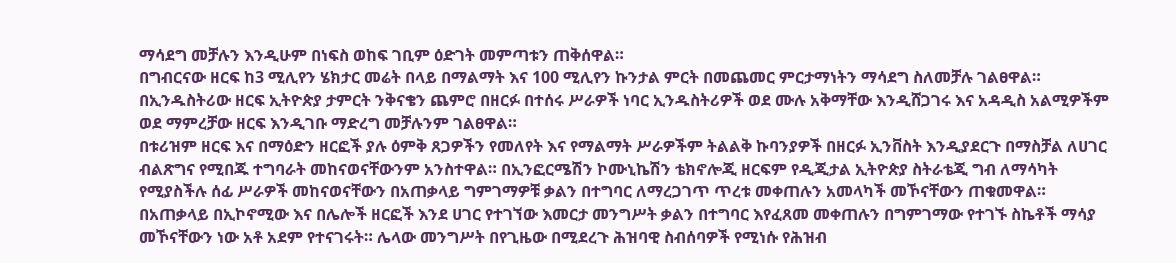ማሳደግ መቻሉን እንዲሁም በነፍስ ወከፍ ገቢም ዕድገት መምጣቱን ጠቅሰዋል።
በግብርናው ዘርፍ ከ3 ሚሊየን ሄክታር መሬት በላይ በማልማት እና 100 ሚሊየን ኩንታል ምርት በመጨመር ምርታማነትን ማሳደግ ስለመቻሉ ገልፀዋል። በኢንዱስትሪው ዘርፍ ኢትዮጵያ ታምርት ንቅናቄን ጨምሮ በዘርፉ በተሰሩ ሥራዎች ነባር ኢንዱስትሪዎች ወደ ሙሉ አቅማቸው እንዲሸጋገሩ እና አዳዲስ አልሚዎችም ወደ ማምረቻው ዘርፍ እንዲገቡ ማድረግ መቻሉንም ገልፀዋል።
በቱሪዝም ዘርፍ እና በማዕድን ዘርፎች ያሉ ዕምቅ ጸጋዎችን የመለየት እና የማልማት ሥራዎችም ትልልቅ ኩባንያዎች በዘርፉ ኢንቨስት እንዲያደርጉ በማስቻል ለሀገር ብልጽግና የሚበጁ ተግባራት መከናወናቸውንም አንስተዋል። በኢንፎርሜሽን ኮሙኒኬሽን ቴክኖሎጂ ዘርፍም የዲጂታል ኢትዮጵያ ስትራቴጂ ግብ ለማሳካት የሚያስችሉ ሰፊ ሥራዎች መከናወናቸውን በአጠቃላይ ግምገማዎቹ ቃልን በተግባር ለማረጋገጥ ጥረቱ መቀጠሉን አመላካች መኾናቸውን ጠቁመዋል።
በአጠቃላይ በኢኮኖሚው እና በሌሎች ዘርፎች እንደ ሀገር የተገኘው እመርታ መንግሥት ቃልን በተግባር እየፈጸመ መቀጠሉን በግምገማው የተገኙ ስኬቶች ማሳያ መኾናቸውን ነው አቶ አደም የተናገሩት። ሌላው መንግሥት በየጊዜው በሚደረጉ ሕዝባዊ ስብሰባዎች የሚነሱ የሕዝብ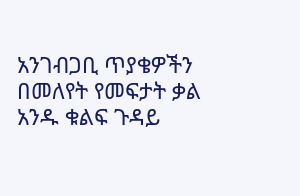አንገብጋቢ ጥያቄዎችን በመለየት የመፍታት ቃል አንዱ ቁልፍ ጉዳይ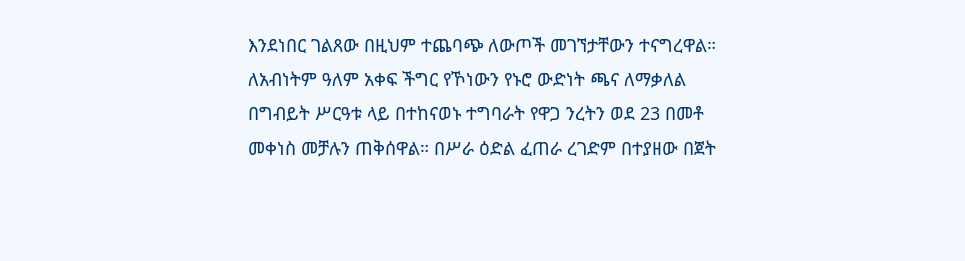እንደነበር ገልጸው በዚህም ተጨባጭ ለውጦች መገኘታቸውን ተናግረዋል።
ለአብነትም ዓለም አቀፍ ችግር የኾነውን የኑሮ ውድነት ጫና ለማቃለል በግብይት ሥርዓቱ ላይ በተከናወኑ ተግባራት የዋጋ ንረትን ወደ 23 በመቶ መቀነስ መቻሉን ጠቅሰዋል። በሥራ ዕድል ፈጠራ ረገድም በተያዘው በጀት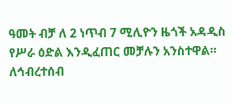ዓመት ብቻ ለ 2 ነጥብ 7 ሚሊዮን ዜጎች አዳዲስ የሥራ ዕድል እንዲፈጠር መቻሉን አንስተዋል።
ለኅብረተሰብ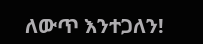ለውጥ እንተጋለን!